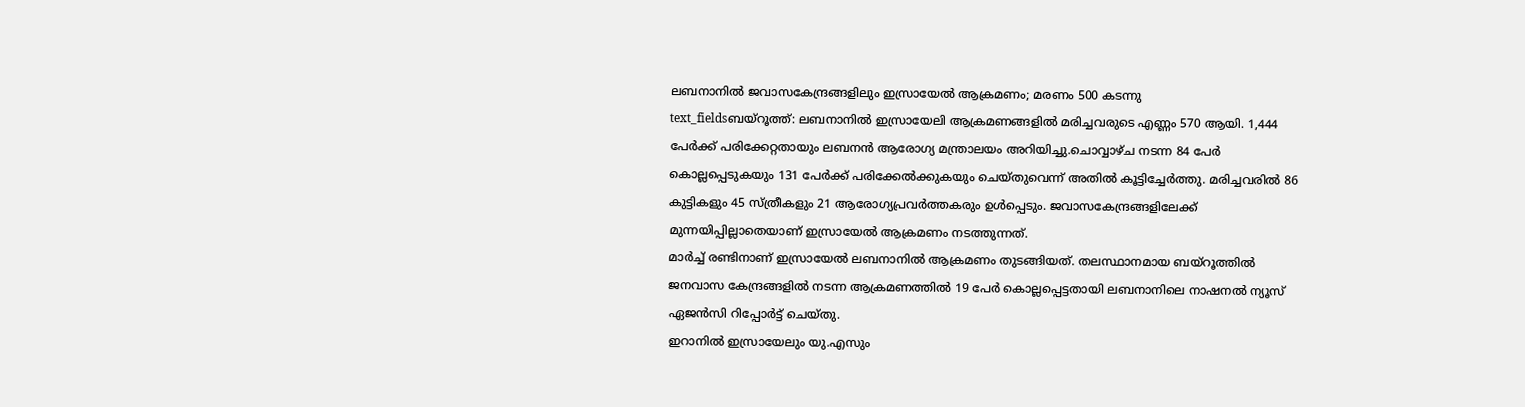ലബനാനിൽ ജവാസകേന്ദ്രങ്ങളിലും ഇസ്രായേൽ ആക്രമണം; മരണം 500 കടന്നു
text_fieldsബയ്റൂത്ത്: ലബനാനിൽ ഇസ്രായേലി ആക്രമണങ്ങളിൽ മരിച്ചവരുടെ എണ്ണം 570 ആയി. 1,444 പേർക്ക് പരിക്കേറ്റതായും ലബനൻ ആരോഗ്യ മന്ത്രാലയം അറിയിച്ചു.ചൊവ്വാഴ്ച നടന്ന 84 പേർ കൊല്ലപ്പെടുകയും 131 പേർക്ക് പരിക്കേൽക്കുകയും ചെയ്തുവെന്ന് അതിൽ കൂട്ടിച്ചേർത്തു. മരിച്ചവരിൽ 86 കുട്ടികളും 45 സ്ത്രീകളും 21 ആരോഗ്യപ്രവർത്തകരും ഉൾപ്പെടും. ജവാസകേന്ദ്രങ്ങളിലേക്ക് മുന്നയിപ്പില്ലാതെയാണ് ഇസ്രായേൽ ആക്രമണം നടത്തുന്നത്.
മാർച്ച് രണ്ടിനാണ് ഇസ്രായേൽ ലബനാനിൽ ആക്രമണം തുടങ്ങിയത്. തലസ്ഥാനമായ ബയ്റൂത്തിൽ ജനവാസ കേന്ദ്രങ്ങളിൽ നടന്ന ആക്രമണത്തിൽ 19 പേർ കൊല്ലപ്പെട്ടതായി ലബനാനിലെ നാഷനൽ ന്യൂസ് ഏജൻസി റിപ്പോർട്ട് ചെയ്തു.
ഇറാനിൽ ഇസ്രായേലും യു.എസും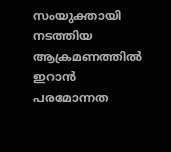സംയുക്തായി നടത്തിയ ആക്രമണത്തിൽ ഇറാൻ പരമോന്നത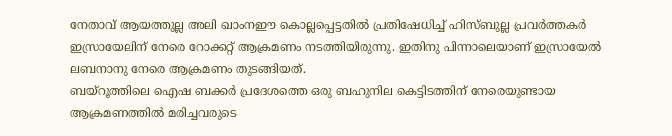നേതാവ് ആയത്തുല്ല അലി ഖാംനഈ കൊല്ലപ്പെട്ടതിൽ പ്രതിഷേധിച്ച് ഹിസ്ബുല്ല പ്രവർത്തകർ ഇസ്രായേലിന് നേരെ റോക്കറ്റ് ആക്രമണം നടത്തിയിരുന്നു. ഇതിനു പിന്നാലെയാണ് ഇസ്രായേൽ ലബനാനു നേരെ ആക്രമണം തുടങ്ങിയത്.
ബയ്റൂത്തിലെ ഐഷ ബക്കർ പ്രദേശത്തെ ഒരു ബഹുനില കെട്ടിടത്തിന് നേരെയുണ്ടായ ആക്രമണത്തിൽ മരിച്ചവരുടെ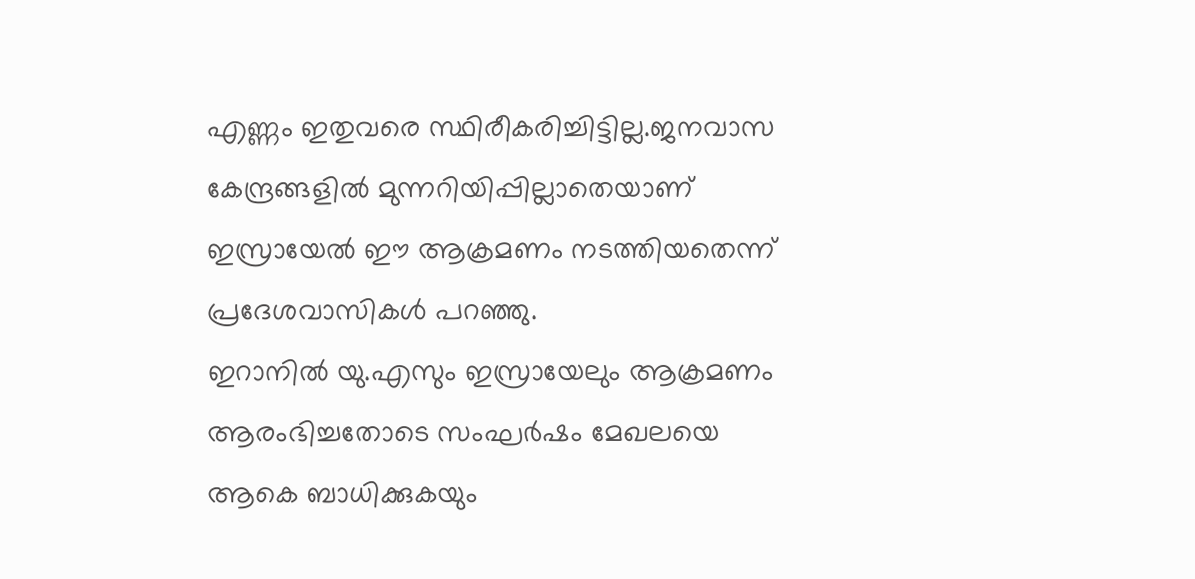എണ്ണം ഇതുവരെ സ്ഥിരീകരിച്ചിട്ടില്ല.ജനവാസ കേന്ദ്രങ്ങളിൽ മുന്നറിയിപ്പില്ലാതെയാണ് ഇസ്രായേൽ ഈ ആക്രമണം നടത്തിയതെന്ന് പ്രദേശവാസികൾ പറഞ്ഞു.
ഇറാനിൽ യു.എസും ഇസ്രായേലും ആക്രമണം ആരംഭിച്ചതോടെ സംഘർഷം മേഖലയെ ആകെ ബാധിക്കുകയും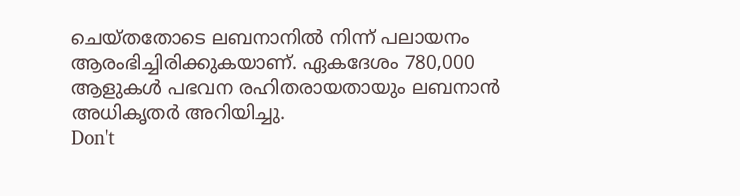ചെയ്തതോടെ ലബനാനിൽ നിന്ന് പലായനം ആരംഭിച്ചിരിക്കുകയാണ്. ഏകദേശം 780,000 ആളുകൾ പഭവന രഹിതരായതായും ലബനാൻ അധികൃതർ അറിയിച്ചു.
Don't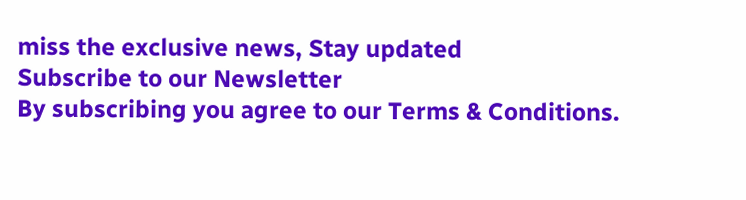miss the exclusive news, Stay updated
Subscribe to our Newsletter
By subscribing you agree to our Terms & Conditions.